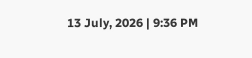13 July, 2026 | 9:36 PM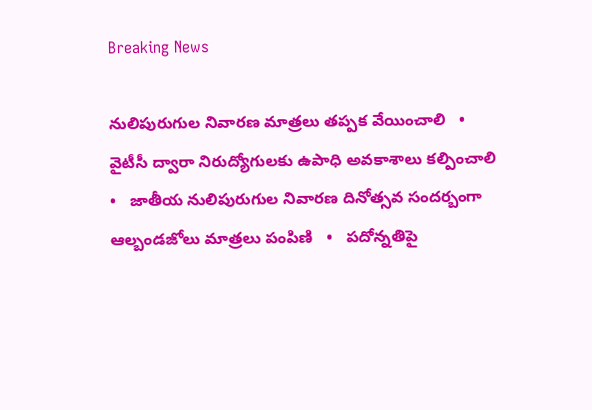Breaking News

నులిపురుగుల నివారణ మాత్రలు తప్పక వేయించాలి   •   వైటీసీ ద్వారా నిరుద్యోగులకు ఉపాధి అవకాశాలు కల్పించాలి   •   జాతీయ నులిపురుగుల నివారణ దినోత్సవ సందర్బంగా ఆల్బండజోలు మాత్రలు పంపిణి   •   పదోన్నతిపై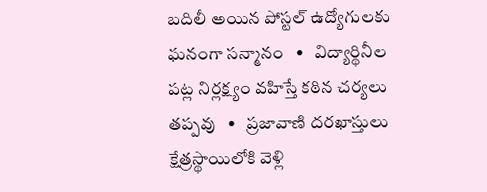బదిలీ అయిన పోస్టల్ ఉద్యోగులకు ఘనంగా సన్మానం   •   విద్యార్థినీల పట్ల నిర్లక్ష్యం వహిస్తే కఠిన చర్యలు తప్పవు   •   ప్రజావాణి దరఖాస్తులు క్షేత్రస్థాయిలోకి వెళ్లి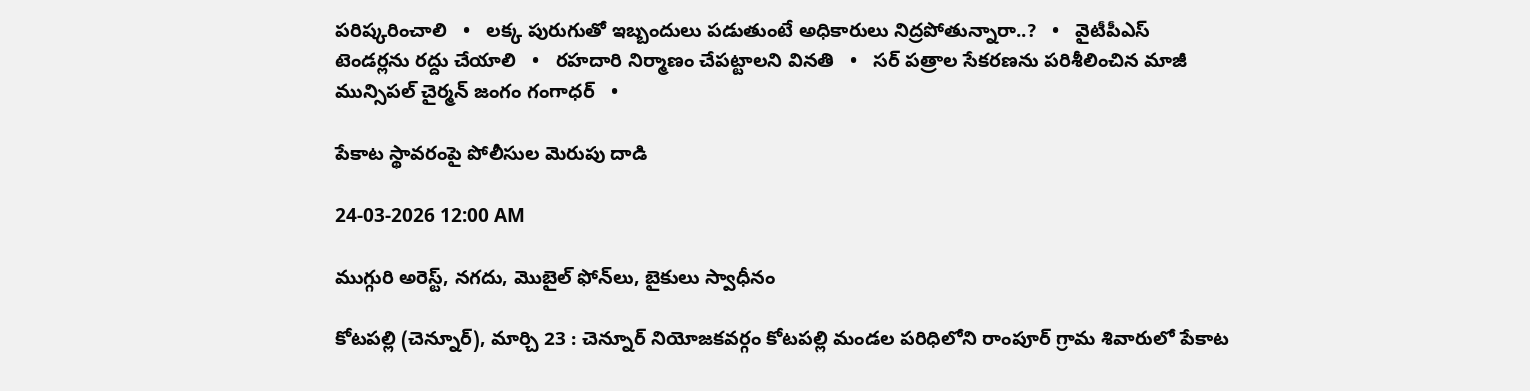పరిష్కరించాలి   •   లక్క పురుగుతో ఇబ్బందులు పడుతుంటే అధికారులు నిద్రపోతున్నారా..?   •   వైటీపీఎస్ టెండర్లను రద్దు చేయాలి   •   రహదారి నిర్మాణం చేప‌ట్టాల‌ని వినతి   •   సర్ పత్రాల సేకరణను పరిశీలించిన మాజీ మున్సిపల్ చైర్మన్ జంగం గంగాధర్   •

పేకాట స్థావరంపై పోలీసుల మెరుపు దాడి

24-03-2026 12:00 AM

ముగ్గురి అరెస్ట్, నగదు, మొబైల్ ఫోన్‌లు, బైకులు స్వాధీనం

కోటపల్లి (చెన్నూర్), మార్చి 23 : చెన్నూర్ నియోజకవర్గం కోటపల్లి మండల పరిధిలోని రాంపూర్ గ్రామ శివారులో పేకాట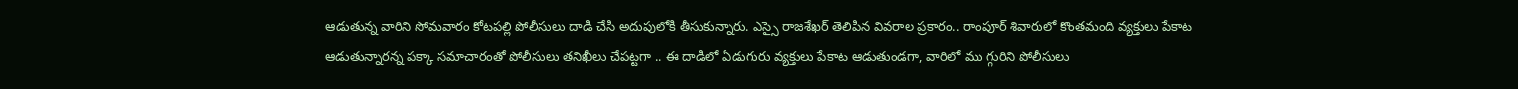ఆడుతున్న వారిని సోమవారం కోటపల్లి పోలీసులు దాడి చేసి అదుపులోకి తీసుకున్నారు. ఎస్సై రాజశేఖర్ తెలిపిన వివరాల ప్రకారం.. రాంపూర్ శివారులో కొంతమంది వ్యక్తులు పేకాట ఆడుతున్నారన్న పక్కా సమాచారంతో పోలీసులు తనిఖీలు చేపట్టగా .. ఈ దాడిలో ఏడుగురు వ్యక్తులు పేకాట ఆడుతుండగా, వారిలో ము గ్గురిని పోలీసులు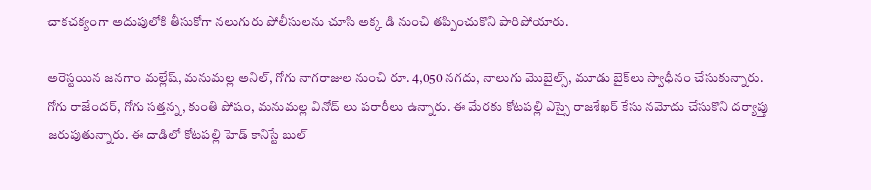చాకచక్యంగా అదుపులోకి తీసుకోగా నలుగురు పోలీసులను చూసి అక్క డి నుంచి తప్పించుకొని పారిపోయారు.

అరెస్టయిన జనగాం మల్లేష్, మనుమల్ల అనిల్, గోగు నాగరాజుల నుంచి రూ. 4,050 నగదు, నాలుగు మొబైల్స్, మూడు బైక్‌లు స్వాధీనం చేసుకున్నారు. గోగు రాజేందర్, గోగు సత్తన్న, కుంతి పోషం, మనుమల్ల వినోద్ లు పరారీలు ఉన్నారు. ఈ మేరకు కోటపల్లి ఎస్సై రాజశేఖర్ కేసు నమోదు చేసుకొని దర్యాప్తు జరుపుతున్నారు. ఈ దాడిలో కోటపల్లి హెడ్ కానిస్టే బుల్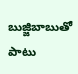బుజ్జిబాబుతో పాటు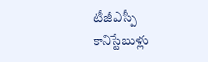టీజీఎస్పీ కానిస్టేబుళ్లు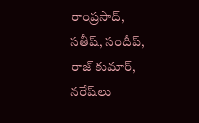రాంప్రసాద్, సతీష్, సందీప్, రాజ్ కుమార్, నరేష్‌లు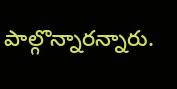పాల్గొన్నారన్నారు.